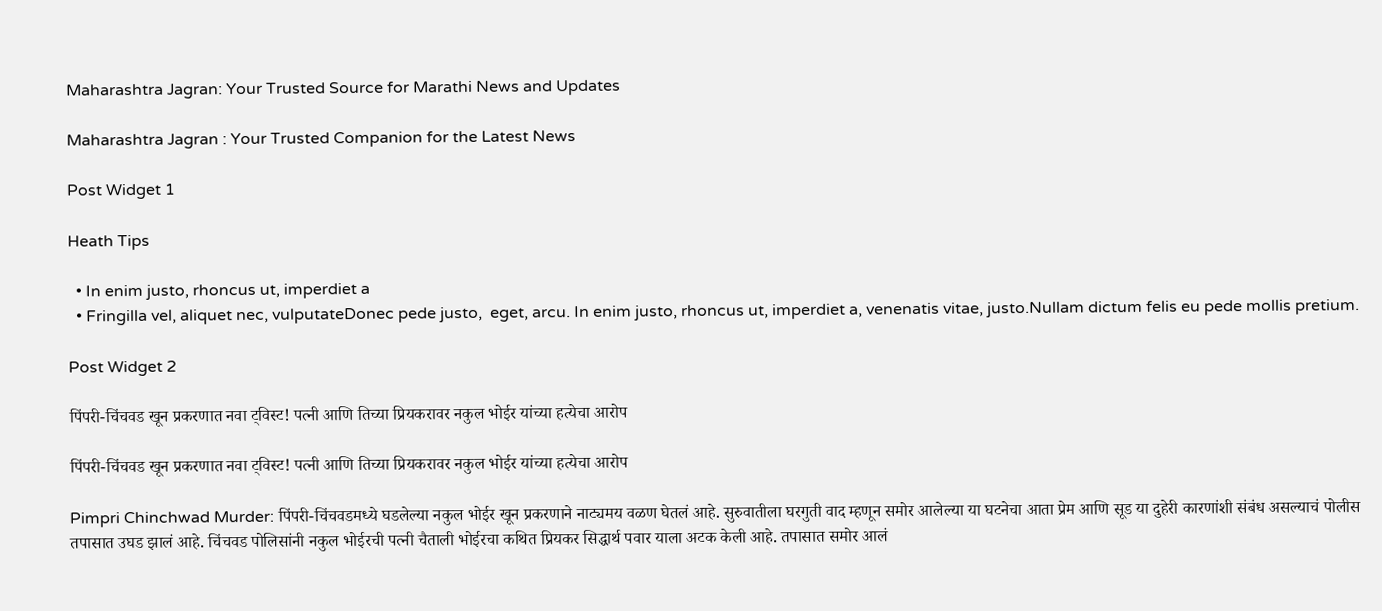Maharashtra Jagran: Your Trusted Source for Marathi News and Updates

Maharashtra Jagran : Your Trusted Companion for the Latest News

Post Widget 1

Heath Tips

  • In enim justo, rhoncus ut, imperdiet a
  • Fringilla vel, aliquet nec, vulputateDonec pede justo,  eget, arcu. In enim justo, rhoncus ut, imperdiet a, venenatis vitae, justo.Nullam dictum felis eu pede mollis pretium.

Post Widget 2

पिंपरी-चिंचवड खून प्रकरणात नवा ट्विस्ट! पत्नी आणि तिच्या प्रियकरावर नकुल भोईर यांच्या हत्येचा आरोप

पिंपरी-चिंचवड खून प्रकरणात नवा ट्विस्ट! पत्नी आणि तिच्या प्रियकरावर नकुल भोईर यांच्या हत्येचा आरोप

Pimpri Chinchwad Murder: पिंपरी-चिंचवडमध्ये घडलेल्या नकुल भोईर खून प्रकरणाने नाट्यमय वळण घेतलं आहे. सुरुवातीला घरगुती वाद म्हणून समोर आलेल्या या घटनेचा आता प्रेम आणि सूड या दुहेरी कारणांशी संबंध असल्याचं पोलीस तपासात उघड झालं आहे. चिंचवड पोलिसांनी नकुल भोईरची पत्नी चैताली भोईरचा कथित प्रियकर सिद्धार्थ पवार याला अटक केली आहे. तपासात समोर आलं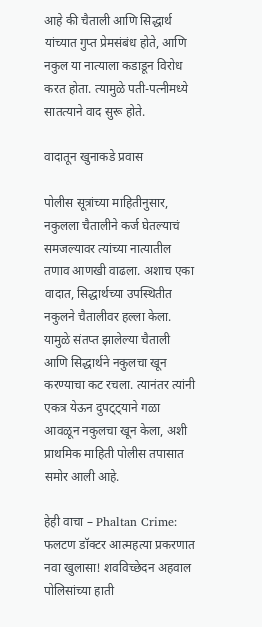आहे की चैताली आणि सिद्धार्थ यांच्यात गुप्त प्रेमसंबंध होते, आणि नकुल या नात्याला कडाडून विरोध करत होता. त्यामुळे पती-पत्नीमध्ये सातत्याने वाद सुरू होते.

वादातून खुनाकडे प्रवास

पोलीस सूत्रांच्या माहितीनुसार, नकुलला चैतालीने कर्ज घेतल्याचं समजल्यावर त्यांच्या नात्यातील तणाव आणखी वाढला. अशाच एका वादात, सिद्धार्थच्या उपस्थितीत नकुलने चैतालीवर हल्ला केला. यामुळे संतप्त झालेल्या चैताली आणि सिद्धार्थने नकुलचा खून करण्याचा कट रचला. त्यानंतर त्यांनी एकत्र येऊन दुपट्ट्याने गळा आवळून नकुलचा खून केला, अशी प्राथमिक माहिती पोलीस तपासात समोर आली आहे.

हेही वाचा – Phaltan Crime: फलटण डॉक्टर आत्महत्या प्रकरणात नवा खुलासा! शवविच्छेदन अहवाल पोलिसांच्या हाती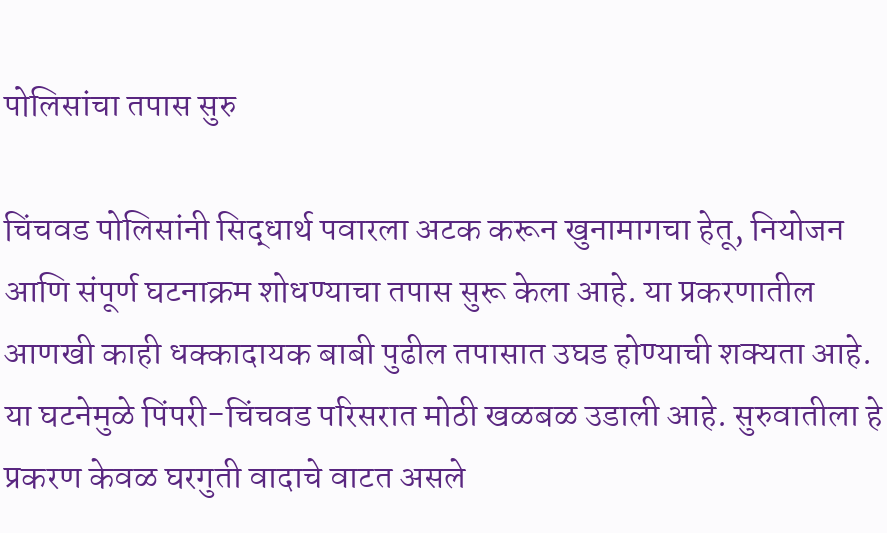पोलिसांचा तपास सुरु

चिंचवड पोलिसांनी सिद्धार्थ पवारला अटक करून खुनामागचा हेतू, नियोजन आणि संपूर्ण घटनाक्रम शोधण्याचा तपास सुरू केला आहे. या प्रकरणातील आणखी काही धक्कादायक बाबी पुढील तपासात उघड होण्याची शक्यता आहे. या घटनेमुळे पिंपरी-चिंचवड परिसरात मोठी खळबळ उडाली आहे. सुरुवातीला हे प्रकरण केवळ घरगुती वादाचे वाटत असले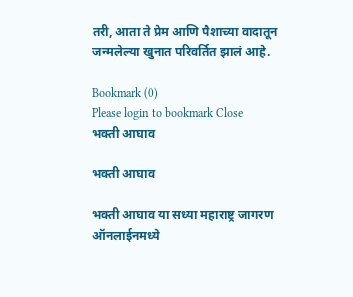तरी, आता ते प्रेम आणि पैशाच्या वादातून जन्मलेल्या खुनात परिवर्तित झालं आहे.

Bookmark (0)
Please login to bookmark Close
भक्ती आघाव

भक्ती आघाव

भक्ती आघाव या सध्या महाराष्ट्र जागरण ऑनलाईनमध्ये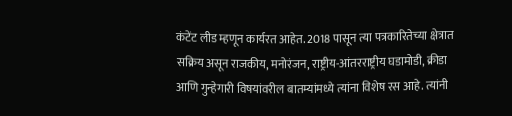कंटेंट लीड म्हणून कार्यरत आहेत. 2018 पासून त्या पत्रकारितेच्या क्षेत्रात सक्रिय असून राजकीय, मनोरंजन, राष्ट्रीय-आंतरराष्ट्रीय घडामोडी, क्रीडा आणि गुन्हेगारी विषयांवरील बातम्यांमध्ये त्यांना विशेष रस आहे. त्यांनी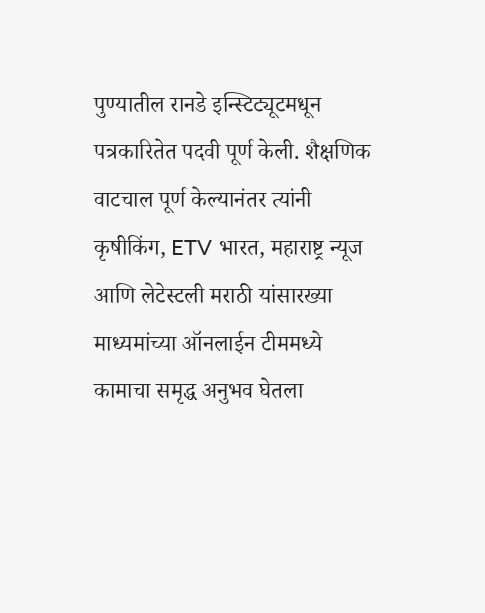पुण्यातील रानडे इन्स्टिट्यूटमधून पत्रकारितेत पदवी पूर्ण केली. शैक्षणिक वाटचाल पूर्ण केल्यानंतर त्यांनी कृषीकिंग, ETV भारत, महाराष्ट्र न्यूज आणि लेटेस्टली मराठी यांसारख्या माध्यमांच्या ऑनलाईन टीममध्ये कामाचा समृद्ध अनुभव घेतला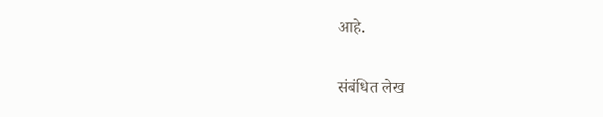आहे.

संबंधित लेख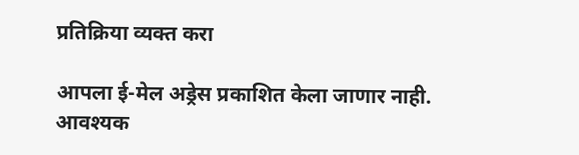प्रतिक्रिया व्यक्त करा

आपला ई-मेल अड्रेस प्रकाशित केला जाणार नाही. आवश्यक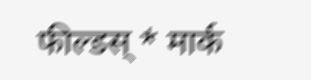फील्डस् * मार्क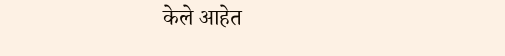केले आहेत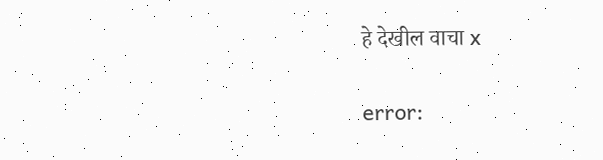हे देखील वाचा x

error: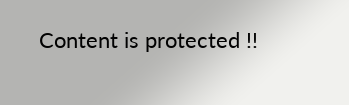Content is protected !!